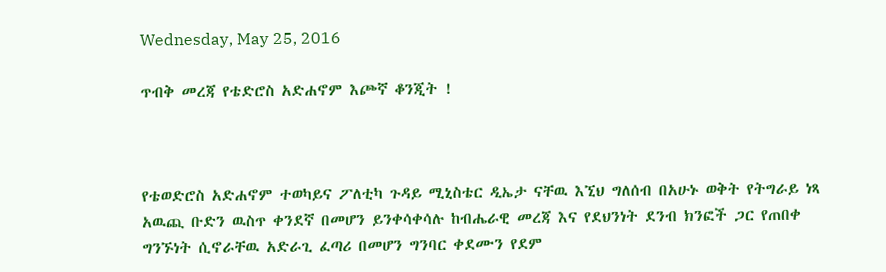Wednesday, May 25, 2016

ጥብቅ መረጃ የቴድሮስ አድሐኖም እጮኛ ቆንጂት !



የቴወድሮስ አድሐኖም ተወካይና ፖለቲካ ጉዳይ ሚኒስቴር ዲኤታ ናቸዉ እኚህ ግለሰብ በአሁኑ ወቅት የትግራይ ነጻ አዉጪ ቡድን ዉስጥ ቀንደኛ በመሆን ይንቀሳቀሳሉ ከብሔራዊ መረጃ እና የደህንነት ደንብ ክንፎች ጋር የጠበቀ ግንኙነት ሲኖራቸዉ አድራጊ ፈጣሪ በመሆን ግንባር ቀደሙን የደም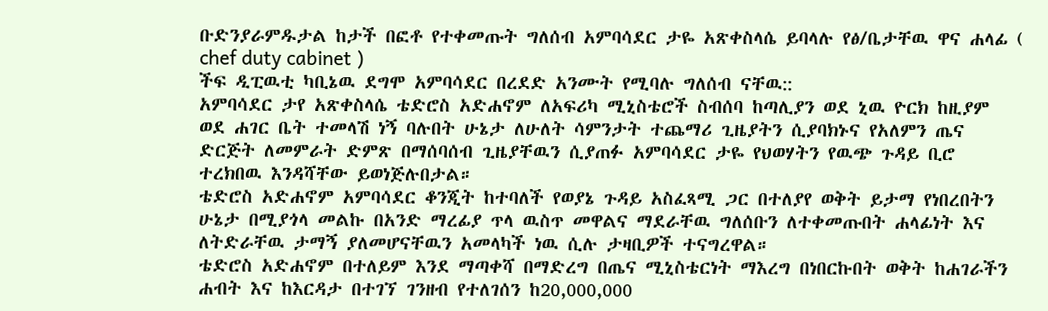ቡድንያራምዱታል ከታች በፎቶ የተቀመጡት ግለሰብ አምባሳደር ታዬ አጽቀስላሴ ይባላሉ የፅ/ቤታቸዉ ዋና ሐላፊ ( chef duty cabinet )
ችፍ ዲፒዉቲ ካቢኔዉ ደግሞ አምባሳደር በረደድ አንሙት የሚባሉ ግለሰብ ናቸዉ::
አምባሳደር ታየ አጽቀስላሴ ቴድሮስ አድሐኖም ለአፍሪካ ሚኒስቴሮች ስብሰባ ከጣሊያን ወደ ኒዉ ዮርክ ከዚያም ወደ ሐገር ቤት ተመላሽ ነኝ ባሉበት ሁኔታ ለሁለት ሳምንታት ተጨማሪ ጊዜያትን ሲያባክኑና የአለምን ጤና ድርጅት ለመምራት ድምጽ በማሰባሰብ ጊዜያቸዉን ሲያጠፉ አምባሳደር ታዬ የህወሃትን የዉጭ ጉዳይ ቢሮ ተረክበዉ እንዳሻቸው ይወነጅሉበታል።
ቴድሮስ አድሐኖም አምባሳደር ቆንጂት ከተባለች የወያኔ ጉዳይ አስፈጻሚ ጋር በተለያየ ወቅት ይታማ የነበረበትን ሁኔታ በሚያጎላ መልኩ በአንድ ማረፊያ ጥላ ዉስጥ መዋልና ማደራቸዉ ግለሰቡን ለተቀመጡበት ሐላፊነት እና ለትድራቸዉ ታማኝ ያለመሆናቸዉን አመላካች ነዉ ሲሉ ታዛቢዎች ተናግረዋል።
ቴድሮስ አድሐኖም በተለይም እንደ ማጣቀሻ በማድረግ በጤና ሚኒስቴርነት ማእረግ በነበርኩበት ወቅት ከሐገራችን ሐብት እና ከእርዳታ በተገኘ ገንዘብ የተለገሰን ከ20,000,000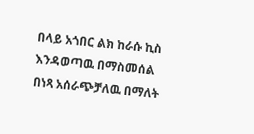በላይ አጎበር ልክ ከራሱ ኪስ እንዳወጣዉ በማስመሰል በነጻ አሰራጭቻለዉ በማለት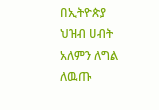በኢትዮጵያ ህዝብ ሀብት አለምን ለግል ለዉጡ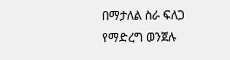በማታለል ስራ ፍለጋ የማድረግ ወንጀሉ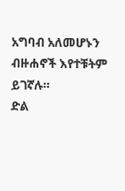አግባብ አለመሆኑን ብዙሐኖች እየተቹትም ይገኛሉ።
ድል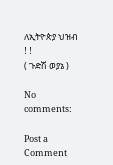ለኢትዮጵያ ህዝብ ! !
( ጉድሽ ወያኔ )

No comments:

Post a Comment